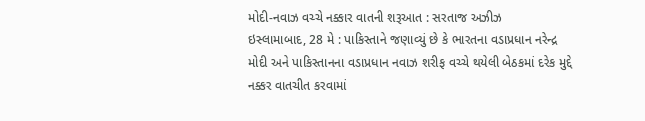મોદી-નવાઝ વચ્ચે નક્કાર વાતની શરૂઆત : સરતાજ અઝીઝ
ઇસ્લામાબાદ, 28 મે : પાકિસ્તાને જણાવ્યું છે કે ભારતના વડાપ્રધાન નરેન્દ્ર મોદી અને પાકિસ્તાનના વડાપ્રધાન નવાઝ શરીફ વચ્ચે થયેલી બેઠકમાં દરેક મુદ્દે નક્કર વાતચીત કરવામાં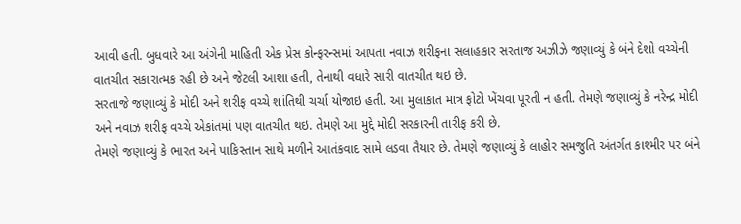આવી હતી. બુધવારે આ અંગેની માહિતી એક પ્રેસ કોન્ફરન્સમાં આપતા નવાઝ શરીફના સલાહકાર સરતાજ અઝીઝે જણાવ્યું કે બંને દેશો વચ્ચેની વાતચીત સકારાત્મક રહી છે અને જેટલી આશા હતી, તેનાથી વધારે સારી વાતચીત થઇ છે.
સરતાજે જણાવ્યું કે મોદી અને શરીફ વચ્ચે શાંતિથી ચર્ચા યોજાઇ હતી. આ મુલાકાત માત્ર ફોટો ખેંચવા પૂરતી ન હતી. તેમણે જણાવ્યું કે નરેન્દ્ર મોદી અને નવાઝ શરીફ વચ્ચે એકાંતમાં પણ વાતચીત થઇ. તેમણે આ મુદ્દે મોદી સરકારની તારીફ કરી છે.
તેમણે જણાવ્યું કે ભારત અને પાકિસ્તાન સાથે મળીને આતંકવાદ સામે લડવા તૈયાર છે. તેમણે જણાવ્યું કે લાહોર સમજુતિ અંતર્ગત કાશ્મીર પર બંને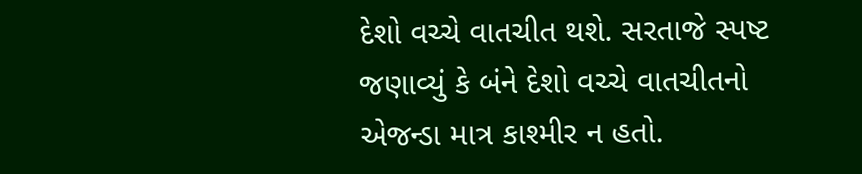દેશો વચ્ચે વાતચીત થશે. સરતાજે સ્પષ્ટ જણાવ્યું કે બંને દેશો વચ્ચે વાતચીતનો એજન્ડા માત્ર કાશ્મીર ન હતો.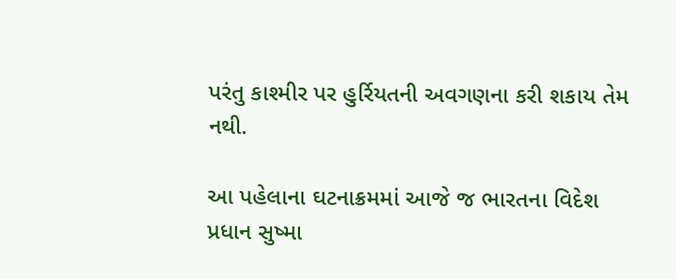પરંતુ કાશ્મીર પર હુર્રિયતની અવગણના કરી શકાય તેમ નથી.

આ પહેલાના ઘટનાક્રમમાં આજે જ ભારતના વિદેશ પ્રધાન સુષ્મા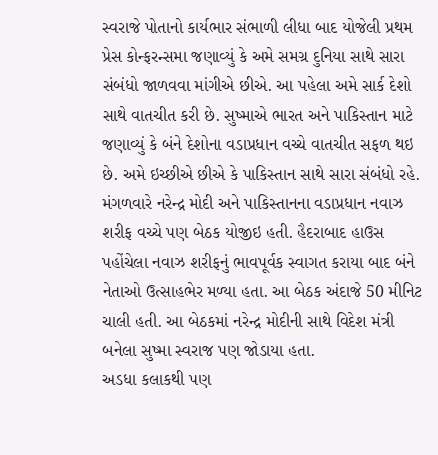સ્વરાજે પોતાનો કાર્યભાર સંભાળી લીધા બાદ યોજેલી પ્રથમ પ્રેસ કોન્ફરન્સમા જણાવ્યું કે અમે સમગ્ર દુનિયા સાથે સારા સંબંધો જાળવવા માંગીએ છીએ. આ પહેલા અમે સાર્ક દેશો સાથે વાતચીત કરી છે. સુષ્માએ ભારત અને પાકિસ્તાન માટે જણાવ્યું કે બંને દેશોના વડાપ્રધાન વચ્ચે વાતચીત સફળ થઇ છે. અમે ઇચ્છીએ છીએ કે પાકિસ્તાન સાથે સારા સંબંધો રહે.
મંગળવારે નરેન્દ્ર મોદી અને પાકિસ્તાનના વડાપ્રધાન નવાઝ શરીફ વચ્ચે પણ બેઠક યોજીઇ હતી. હૈદરાબાદ હાઉસ પહોંચેલા નવાઝ શરીફનું ભાવપૂર્વક સ્વાગત કરાયા બાદ બંને નેતાઓ ઉત્સાહભેર મળ્યા હતા. આ બેઠક અંદાજે 50 મીનિટ ચાલી હતી. આ બેઠકમાં નરેન્દ્ર મોદીની સાથે વિદેશ મંત્રી બનેલા સુષ્મા સ્વરાજ પણ જોડાયા હતા.
અડધા કલાકથી પણ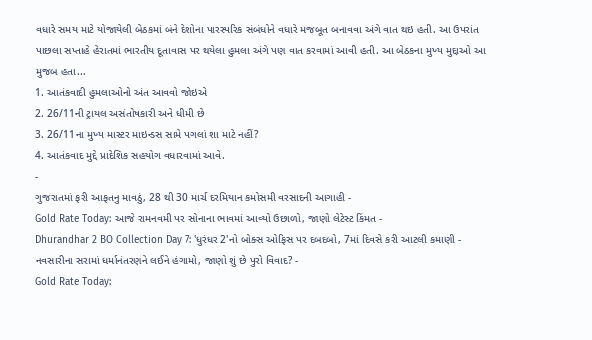વધારે સમય માટે યોજાયેલી બેઠકમાં બંને દેશોના પારસ્પરિક સંબંધોને વધારે મજબૂત બનાવવા અંગે વાત થઇ હતી. આ ઉપરાંત પાછલા સપ્તાહે હેરાતમાં ભારતીય દૂતાવાસ પર થયેલા હુમલા અંગે પણ વાત કરવામાં આવી હતી. આ બેઠકના મુખ્ય મુદ્દાઓ આ મુજબ હતા...
1. આતંકવાદી હુમલાઓનો અંત આવવો જોઇએ
2. 26/11ની ટ્રાયલ અસંતોષકારી અને ધીમી છે
3. 26/11ના મુખ્ય માસ્ટર માઇન્ડસ સામે પગલાં શા માટે નહીં?
4. આતંકવાદ મુદ્દે પ્રાદેશિક સહયોગ વધારવામાં આવે.
-
ગુજરાતમાં ફરી આફતનુ માવઠું, 28 થી 30 માર્ચ દરમિયાન કમોસમી વરસાદની આગાહી -
Gold Rate Today: આજે રામનવમી પર સોનાના ભાવમાં આવ્યો ઉછાળો, જાણો લેટેસ્ટ કિંમત -
Dhurandhar 2 BO Collection Day 7: 'ધુરંધર 2'નો બોક્સ ઓફિસ પર દબદબો, 7માં દિવસે કરી આટલી કમાણી -
નવસારીના સરામાં ધર્માનંતરણને લઈને હંગામો, જાણો શું છે પુરો વિવાદ? -
Gold Rate Today: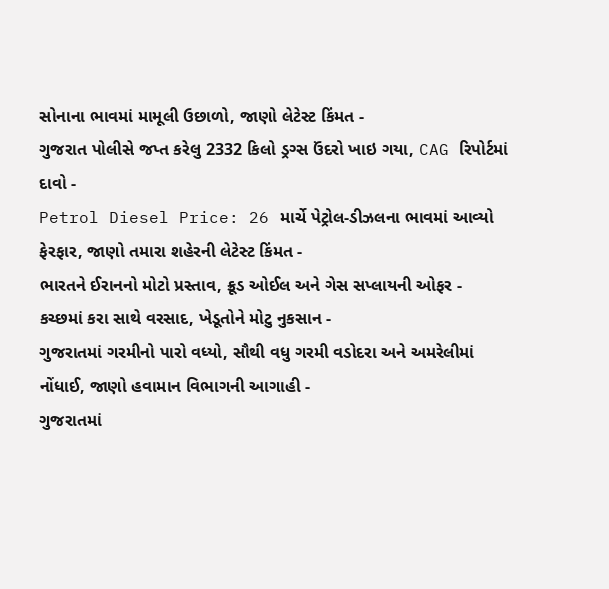સોનાના ભાવમાં મામૂલી ઉછાળો, જાણો લેટેસ્ટ કિંમત -
ગુજરાત પોલીસે જપ્ત કરેલુ 2332 કિલો ડ્રગ્સ ઉંદરો ખાઇ ગયા, CAG રિપોર્ટમાં દાવો -
Petrol Diesel Price: 26 માર્ચે પેટ્રોલ-ડીઝલના ભાવમાં આવ્યો ફેરફાર, જાણો તમારા શહેરની લેટેસ્ટ કિંમત -
ભારતને ઈરાનનો મોટો પ્રસ્તાવ, ક્રૂડ ઓઈલ અને ગેસ સપ્લાયની ઓફર -
કચ્છમાં કરા સાથે વરસાદ, ખેડૂતોને મોટુ નુકસાન -
ગુજરાતમાં ગરમીનો પારો વધ્યો, સૌથી વધુ ગરમી વડોદરા અને અમરેલીમાં નોંધાઈ, જાણો હવામાન વિભાગની આગાહી -
ગુજરાતમાં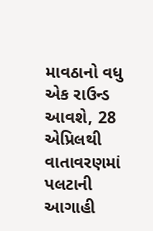માવઠાનો વધુ એક રાઉન્ડ આવશે, 28 એપ્રિલથી વાતાવરણમાં પલટાની આગાહી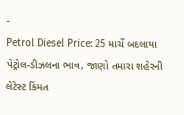-
Petrol Diesel Price: 25 માર્ચે બદલાયા પેટ્રોલ-ડીઝલના ભાવ, જાણો તમારા શહેરની લેટેસ્ટ કિંમત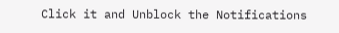Click it and Unblock the Notifications